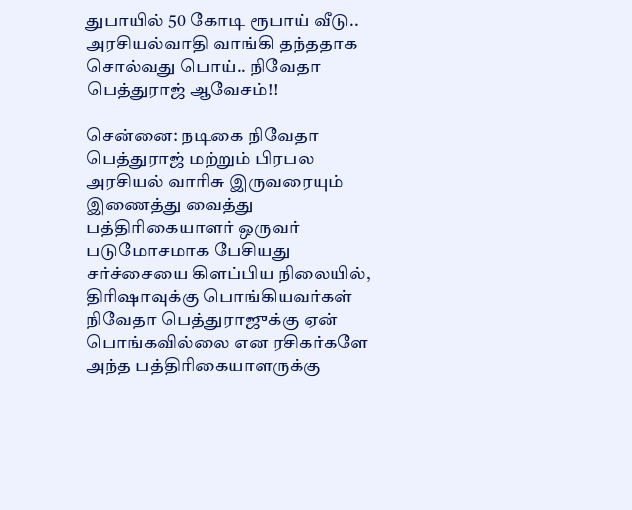துபாயில் 50 கோடி ரூபாய் வீடு.. அரசியல்வாதி வாங்கி தந்ததாக சொல்வது பொய்.. நிவேதா பெத்துராஜ் ஆவேசம்!!

சென்னை: நடிகை நிவேதா பெத்துராஜ் மற்றும் பிரபல அரசியல் வாரிசு இருவரையும் இணைத்து வைத்து பத்திரிகையாளர் ஒருவர் படுமோசமாக பேசியது சர்ச்சையை கிளப்பிய நிலையில், திரிஷாவுக்கு பொங்கியவர்கள் நிவேதா பெத்துராஜுக்கு ஏன் பொங்கவில்லை என ரசிகர்களே அந்த பத்திரிகையாளருக்கு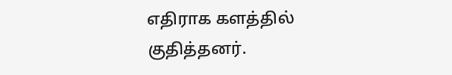எதிராக களத்தில் குதித்தனர்.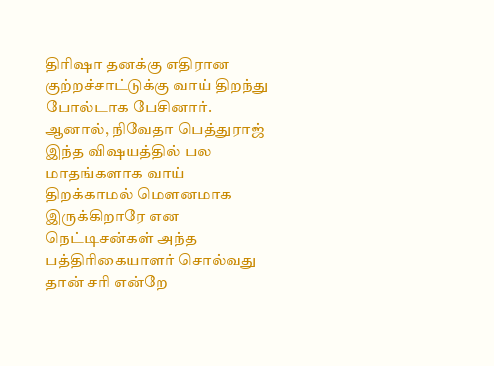திரிஷா தனக்கு எதிரான குற்றச்சாட்டுக்கு வாய் திறந்து போல்டாக பேசினார். ஆனால், நிவேதா பெத்துராஜ் இந்த விஷயத்தில் பல மாதங்களாக வாய் திறக்காமல் மெளனமாக இருக்கிறாரே என நெட்டிசன்கள் அந்த பத்திரிகையாளர் சொல்வது தான் சரி என்றே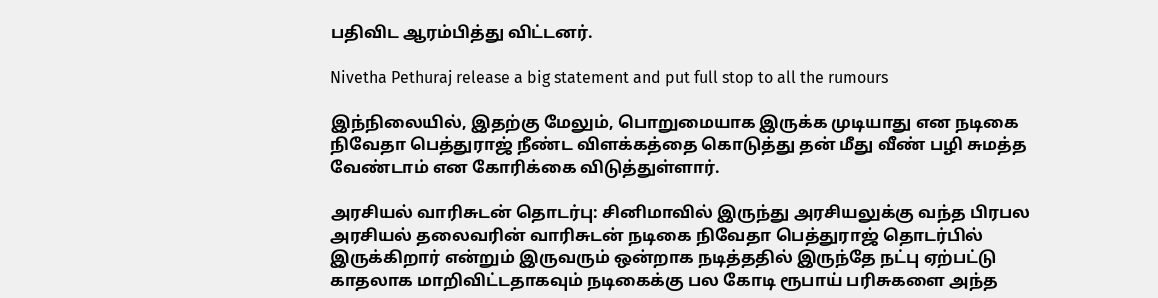பதிவிட ஆரம்பித்து விட்டனர்.

Nivetha Pethuraj release a big statement and put full stop to all the rumours

இந்நிலையில், இதற்கு மேலும், பொறுமையாக இருக்க முடியாது என நடிகை நிவேதா பெத்துராஜ் நீண்ட விளக்கத்தை கொடுத்து தன் மீது வீண் பழி சுமத்த வேண்டாம் என கோரிக்கை விடுத்துள்ளார்.

அரசியல் வாரிசுடன் தொடர்பு: சினிமாவில் இருந்து அரசியலுக்கு வந்த பிரபல அரசியல் தலைவரின் வாரிசுடன் நடிகை நிவேதா பெத்துராஜ் தொடர்பில் இருக்கிறார் என்றும் இருவரும் ஒன்றாக நடித்ததில் இருந்தே நட்பு ஏற்பட்டு காதலாக மாறிவிட்டதாகவும் நடிகைக்கு பல கோடி ரூபாய் பரிசுகளை அந்த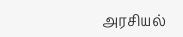அரசியல்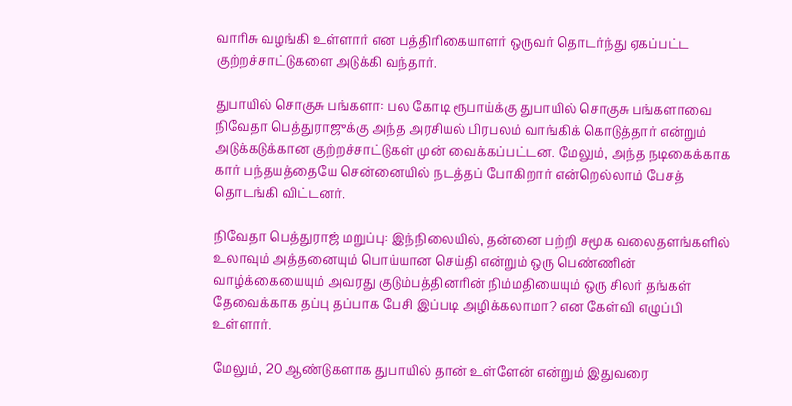வாரிசு வழங்கி உள்ளார் என பத்திரிகையாளர் ஒருவர் தொடர்ந்து ஏகப்பட்ட குற்றச்சாட்டுகளை அடுக்கி வந்தார்.

துபாயில் சொகுசு பங்களா: பல கோடி ரூபாய்க்கு துபாயில் சொகுசு பங்களாவை நிவேதா பெத்துராஜுக்கு அந்த அரசியல் பிரபலம் வாங்கிக் கொடுத்தார் என்றும் அடுக்கடுக்கான குற்றச்சாட்டுகள் முன் வைக்கப்பட்டன. மேலும், அந்த நடிகைக்காக கார் பந்தயத்தையே சென்னையில் நடத்தப் போகிறார் என்றெல்லாம் பேசத் தொடங்கி விட்டனர்.

நிவேதா பெத்துராஜ் மறுப்பு: இந்நிலையில், தன்னை பற்றி சமூக வலைதளங்களில் உலாவும் அத்தனையும் பொய்யான செய்தி என்றும் ஒரு பெண்ணின் வாழ்க்கையையும் அவரது குடும்பத்தினரின் நிம்மதியையும் ஒரு சிலர் தங்கள் தேவைக்காக தப்பு தப்பாக பேசி இப்படி அழிக்கலாமா? என கேள்வி எழுப்பி உள்ளார்.

மேலும், 20 ஆண்டுகளாக துபாயில் தான் உள்ளேன் என்றும் இதுவரை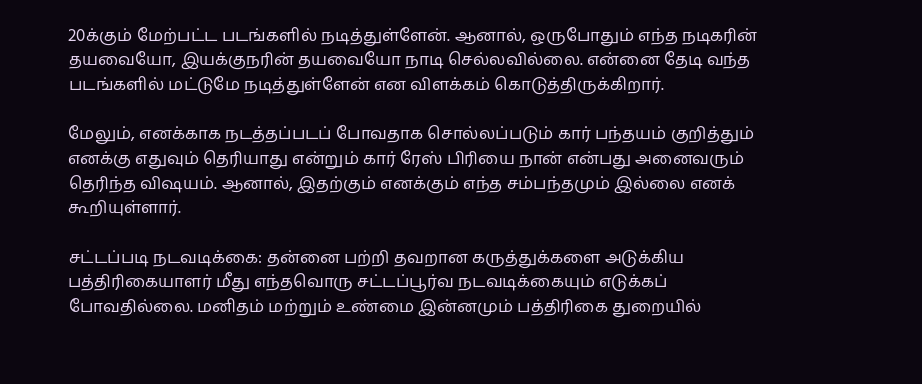20க்கும் மேற்பட்ட படங்களில் நடித்துள்ளேன். ஆனால், ஒருபோதும் எந்த நடிகரின் தயவையோ, இயக்குநரின் தயவையோ நாடி செல்லவில்லை. என்னை தேடி வந்த படங்களில் மட்டுமே நடித்துள்ளேன் என விளக்கம் கொடுத்திருக்கிறார்.

மேலும், எனக்காக நடத்தப்படப் போவதாக சொல்லப்படும் கார் பந்தயம் குறித்தும் எனக்கு எதுவும் தெரியாது என்றும் கார் ரேஸ் பிரியை நான் என்பது அனைவரும் தெரிந்த விஷயம். ஆனால், இதற்கும் எனக்கும் எந்த சம்பந்தமும் இல்லை எனக் கூறியுள்ளார்.

சட்டப்படி நடவடிக்கை: தன்னை பற்றி தவறான கருத்துக்களை அடுக்கிய பத்திரிகையாளர் மீது எந்தவொரு சட்டப்பூர்வ நடவடிக்கையும் எடுக்கப் போவதில்லை. மனிதம் மற்றும் உண்மை இன்னமும் பத்திரிகை துறையில்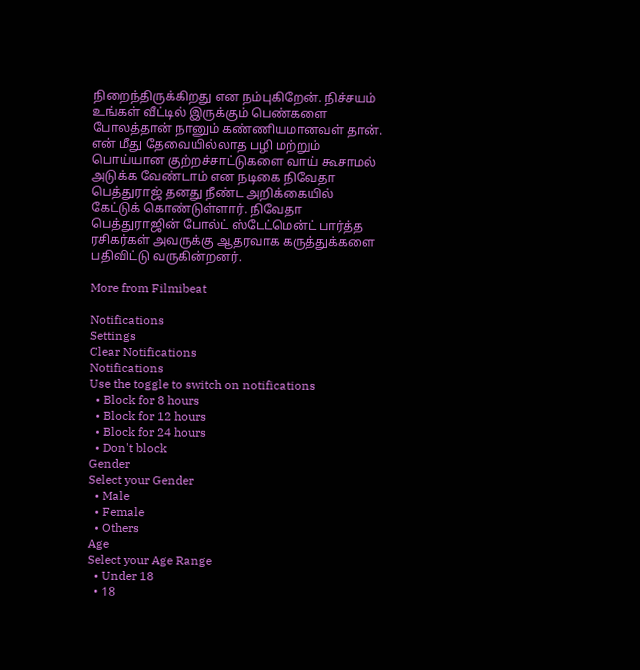நிறைந்திருக்கிறது என நம்புகிறேன். நிச்சயம் உங்கள் வீட்டில் இருக்கும் பெண்களை போலத்தான் நானும் கண்ணியமானவள் தான். என் மீது தேவையில்லாத பழி மற்றும் பொய்யான குற்றச்சாட்டுகளை வாய் கூசாமல் அடுக்க வேண்டாம் என நடிகை நிவேதா பெத்துராஜ் தனது நீண்ட அறிக்கையில் கேட்டுக் கொண்டுள்ளார். நிவேதா பெத்துராஜின் போல்ட் ஸ்டேட்மென்ட் பார்த்த ரசிகர்கள் அவருக்கு ஆதரவாக கருத்துக்களை பதிவிட்டு வருகின்றனர்.

More from Filmibeat

Notifications
Settings
Clear Notifications
Notifications
Use the toggle to switch on notifications
  • Block for 8 hours
  • Block for 12 hours
  • Block for 24 hours
  • Don't block
Gender
Select your Gender
  • Male
  • Female
  • Others
Age
Select your Age Range
  • Under 18
  • 18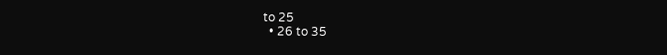to 25
  • 26 to 35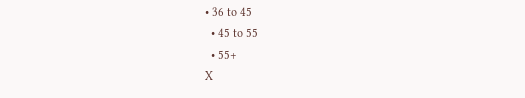• 36 to 45
  • 45 to 55
  • 55+
X